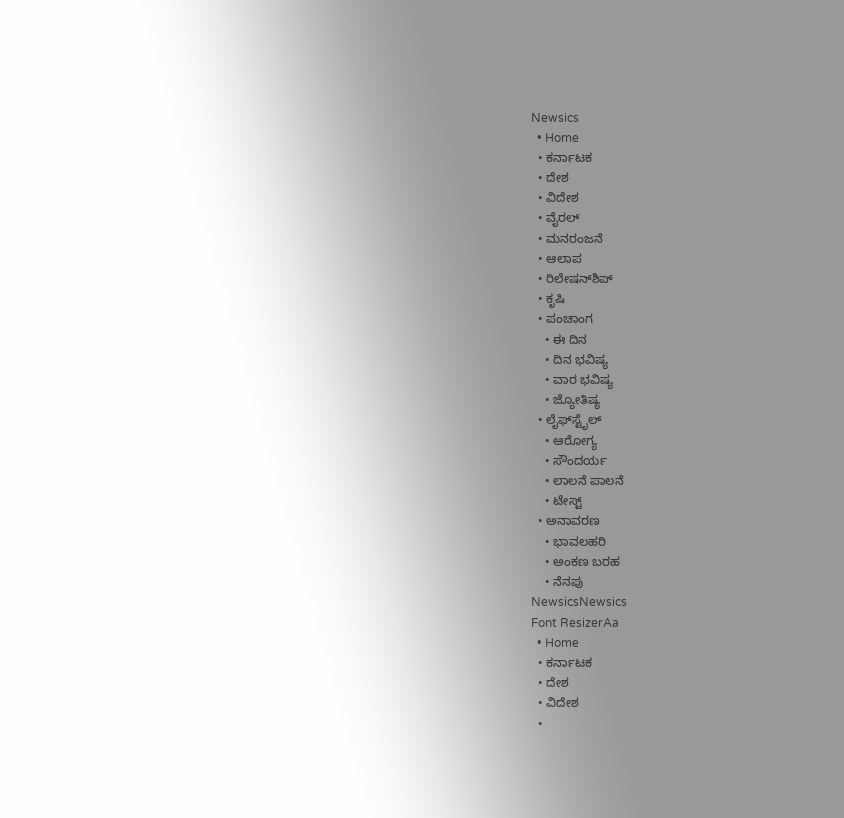Newsics
  • Home
  • ಕರ್ನಾಟಕ
  • ದೇಶ
  • ವಿದೇಶ
  • ವೈರಲ್
  • ಮನರಂಜನೆ
  • ಆಲಾಪ
  • ರಿಲೇಷನ್‌ಶಿಪ್
  • ಕೃಷಿ
  • ಪಂಚಾಂಗ
    • ಈ ದಿನ
    • ದಿನ ಭವಿಷ್ಯ
    • ವಾರ ಭವಿಷ್ಯ
    • ಜ್ಯೋತಿಷ್ಯ
  • ಲೈಫ್‌ಸ್ಟೈಲ್
    • ಆರೋಗ್ಯ
    • ಸೌಂದರ್ಯ
    • ಲಾಲನೆ ಪಾಲನೆ
    • ಟೇಸ್ಟ್
  • ಅನಾವರಣ
    • ಭಾವಲಹರಿ
    • ಅಂಕಣ ಬರಹ
    • ನೆನಪು
NewsicsNewsics
Font ResizerAa
  • Home
  • ಕರ್ನಾಟಕ
  • ದೇಶ
  • ವಿದೇಶ
  •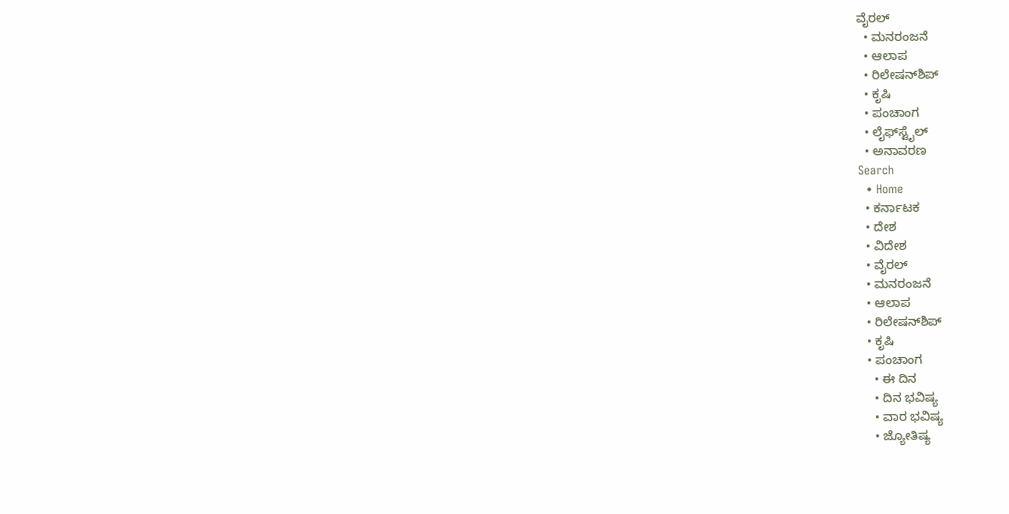ವೈರಲ್
  • ಮನರಂಜನೆ
  • ಆಲಾಪ
  • ರಿಲೇಷನ್‌ಶಿಪ್
  • ಕೃಷಿ
  • ಪಂಚಾಂಗ
  • ಲೈಫ್‌ಸ್ಟೈಲ್
  • ಅನಾವರಣ
Search
  • Home
  • ಕರ್ನಾಟಕ
  • ದೇಶ
  • ವಿದೇಶ
  • ವೈರಲ್
  • ಮನರಂಜನೆ
  • ಆಲಾಪ
  • ರಿಲೇಷನ್‌ಶಿಪ್
  • ಕೃಷಿ
  • ಪಂಚಾಂಗ
    • ಈ ದಿನ
    • ದಿನ ಭವಿಷ್ಯ
    • ವಾರ ಭವಿಷ್ಯ
    • ಜ್ಯೋತಿಷ್ಯ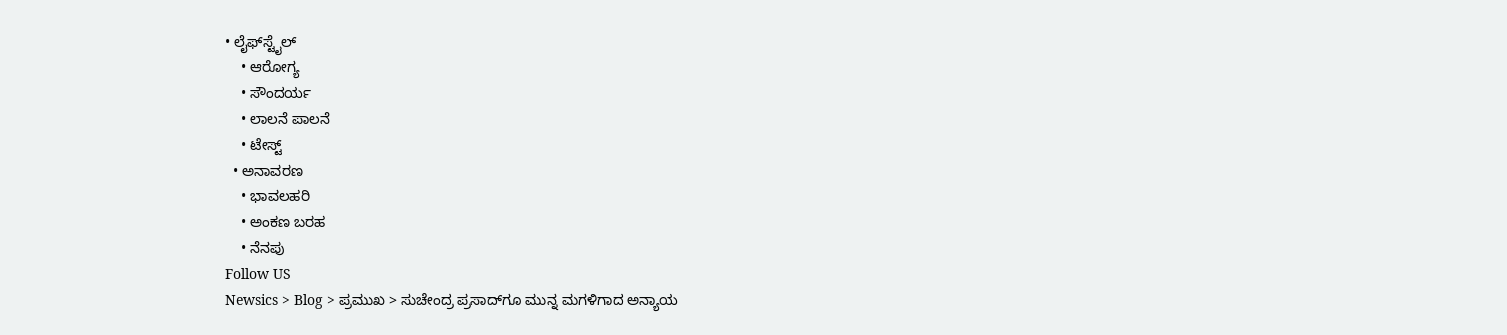• ಲೈಫ್‌ಸ್ಟೈಲ್
    • ಆರೋಗ್ಯ
    • ಸೌಂದರ್ಯ
    • ಲಾಲನೆ ಪಾಲನೆ
    • ಟೇಸ್ಟ್
  • ಅನಾವರಣ
    • ಭಾವಲಹರಿ
    • ಅಂಕಣ ಬರಹ
    • ನೆನಪು
Follow US
Newsics > Blog > ಪ್ರಮುಖ > ಸುಚೇಂದ್ರ ಪ್ರಸಾದ್‌ಗೂ ಮುನ್ನ ಮಗಳಿಗಾದ ಅನ್ಯಾಯ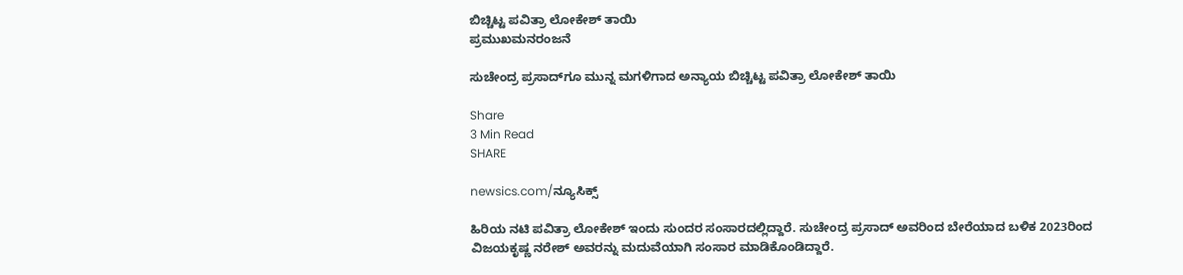ಬಿಚ್ಚಿಟ್ಟ ಪವಿತ್ರಾ ಲೋಕೇಶ್ ತಾಯಿ
ಪ್ರಮುಖಮನರಂಜನೆ

ಸುಚೇಂದ್ರ ಪ್ರಸಾದ್‌ಗೂ ಮುನ್ನ ಮಗಳಿಗಾದ ಅನ್ಯಾಯ ಬಿಚ್ಚಿಟ್ಟ ಪವಿತ್ರಾ ಲೋಕೇಶ್ ತಾಯಿ

Share
3 Min Read
SHARE

newsics.com/ನ್ಯೂಸಿಕ್ಸ್

ಹಿರಿಯ ನಟಿ ಪವಿತ್ರಾ ಲೋಕೇಶ್‌ ಇಂದು ಸುಂದರ ಸಂಸಾರದಲ್ಲಿದ್ದಾರೆ. ಸುಚೇಂದ್ರ ಪ್ರಸಾದ್‌ ಅವರಿಂದ ಬೇರೆಯಾದ ಬಳಿಕ 2023ರಿಂದ ವಿಜಯಕೃಷ್ಣ ನರೇಶ್‌ ಅವರನ್ನು ಮದುವೆಯಾಗಿ ಸಂಸಾರ ಮಾಡಿಕೊಂಡಿದ್ದಾರೆ.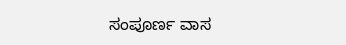ಸಂಪೂರ್ಣ ವಾಸ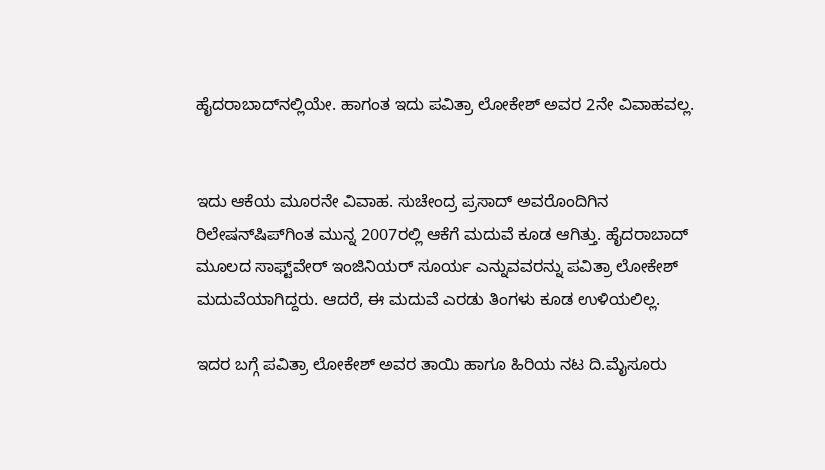ಹೈದರಾಬಾದ್‌ನಲ್ಲಿಯೇ. ಹಾಗಂತ ಇದು ಪವಿತ್ರಾ ಲೋಕೇಶ್‌ ಅವರ 2ನೇ ವಿವಾಹವಲ್ಲ.


ಇದು ಆಕೆಯ ಮೂರನೇ ವಿವಾಹ. ಸುಚೇಂದ್ರ ಪ್ರಸಾದ್‌ ಅವರೊಂದಿಗಿನ ರಿಲೇಷನ್‌ಷಿಪ್‌ಗಿಂತ ಮುನ್ನ 2007ರಲ್ಲಿ ಆಕೆಗೆ ಮದುವೆ ಕೂಡ ಆಗಿತ್ತು. ಹೈದರಾಬಾದ್‌ ಮೂಲದ ಸಾಫ್ಟ್‌ವೇರ್‌ ಇಂಜಿನಿಯರ್‌ ಸೂರ್ಯ ಎನ್ನುವವರನ್ನು ಪವಿತ್ರಾ ಲೋಕೇಶ್‌ ಮದುವೆಯಾಗಿದ್ದರು. ಆದರೆ, ಈ ಮದುವೆ ಎರಡು ತಿಂಗಳು ಕೂಡ ಉಳಿಯಲಿಲ್ಲ.

ಇದರ ಬಗ್ಗೆ ಪವಿತ್ರಾ ಲೋಕೇಶ್‌ ಅವರ ತಾಯಿ ಹಾಗೂ ಹಿರಿಯ ನಟ ದಿ.ಮೈಸೂರು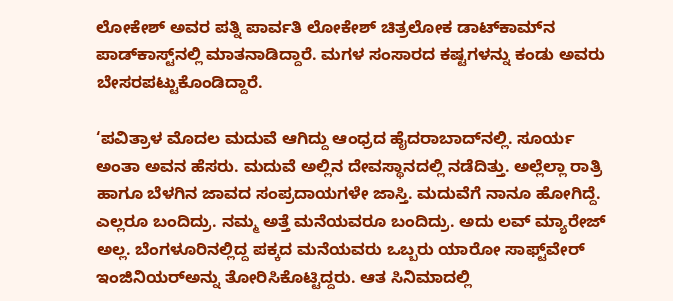ಲೋಕೇಶ್‌ ಅವರ ಪತ್ನಿ ಪಾರ್ವತಿ ಲೋಕೇಶ್‌ ಚಿತ್ರಲೋಕ ಡಾಟ್‌ಕಾಮ್‌ನ ಪಾಡ್‌ಕಾಸ್ಟ್‌ನಲ್ಲಿ ಮಾತನಾಡಿದ್ದಾರೆ. ಮಗಳ ಸಂಸಾರದ ಕಷ್ಟಗಳನ್ನು ಕಂಡು ಅವರು ಬೇಸರಪಟ್ಟುಕೊಂಡಿದ್ದಾರೆ.

‘ಪವಿತ್ರಾಳ ಮೊದಲ ಮದುವೆ ಆಗಿದ್ದು ಆಂಧ್ರದ ಹೈದರಾಬಾದ್‌ನಲ್ಲಿ. ಸೂರ್ಯ ಅಂತಾ ಅವನ ಹೆಸರು. ಮದುವೆ ಅಲ್ಲಿನ ದೇವಸ್ಥಾನದಲ್ಲಿ ನಡೆದಿತ್ತು. ಅಲ್ಲೆಲ್ಲಾ ರಾತ್ರಿ ಹಾಗೂ ಬೆಳಗಿನ ಜಾವದ ಸಂಪ್ರದಾಯಗಳೇ ಜಾಸ್ತಿ. ಮದುವೆಗೆ ನಾನೂ ಹೋಗಿದ್ದೆ. ಎಲ್ಲರೂ ಬಂದಿದ್ರು. ನಮ್ಮ ಅತ್ತೆ ಮನೆಯವರೂ ಬಂದಿದ್ರು. ಅದು ಲವ್‌ ಮ್ಯಾರೇಜ್‌ ಅಲ್ಲ. ಬೆಂಗಳೂರಿನಲ್ಲಿದ್ದ ಪಕ್ಕದ ಮನೆಯವರು ಒಬ್ಬರು ಯಾರೋ ಸಾಫ್ಟ್‌ವೇರ್‌ ಇಂಜಿನಿಯರ್‌ಅನ್ನು ತೋರಿಸಿಕೊಟ್ಟಿದ್ದರು. ಆತ ಸಿನಿಮಾದಲ್ಲಿ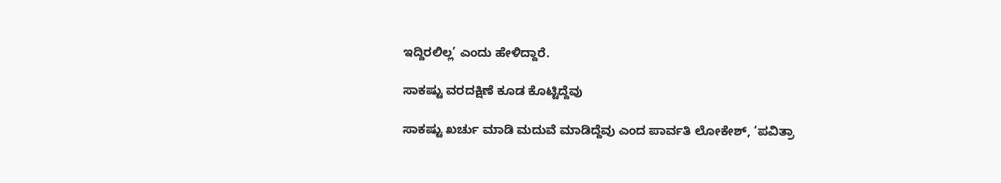ಇದ್ದಿರಲಿಲ್ಲ’ ಎಂದು ಹೇಳಿದ್ದಾರೆ.

ಸಾಕಷ್ಟು ವರದಕ್ಷಿಣೆ ಕೂಡ ಕೊಟ್ಟಿದ್ದೆವು

ಸಾಕಷ್ಟು ಖರ್ಚು ಮಾಡಿ ಮದುವೆ ಮಾಡಿದ್ದೆವು ಎಂದ ಪಾರ್ವತಿ ಲೋಕೇಶ್‌, ‘ಪವಿತ್ರಾ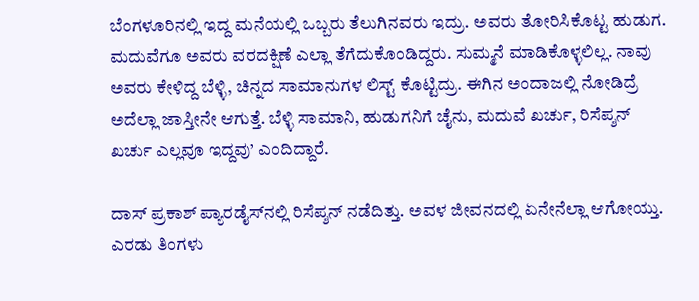ಬೆಂಗಳೂರಿನಲ್ಲಿ ಇದ್ದ ಮನೆಯಲ್ಲಿ ಒಬ್ಬರು ತೆಲುಗಿನವರು ಇದ್ರು. ಅವರು ತೋರಿಸಿಕೊಟ್ಟ ಹುಡುಗ. ಮದುವೆಗೂ ಅವರು ವರದಕ್ಷಿಣೆ ಎಲ್ಲಾ ತೆಗೆದುಕೊಂಡಿದ್ದರು. ಸುಮ್ಮನೆ ಮಾಡಿಕೊಳ್ಳಲಿಲ್ಲ. ನಾವು ಅವರು ಕೇಳಿದ್ದ ಬೆಳ್ಳಿ, ಚಿನ್ನದ ಸಾಮಾನುಗಳ ಲಿಸ್ಟ್‌ ಕೊಟ್ಟಿದ್ರು. ಈಗಿನ ಅಂದಾಜಲ್ಲಿ ನೋಡಿದ್ರೆ ಅದೆಲ್ಲಾ ಜಾಸ್ತೀನೇ ಆಗುತ್ತೆ. ಬೆಳ್ಳಿ ಸಾಮಾನಿ, ಹುಡುಗನಿಗೆ ಚೈನು, ಮದುವೆ ಖರ್ಚು, ರಿಸೆಪ್ಶನ್‌ ಖರ್ಚು ಎಲ್ಲವೂ ಇದ್ದವು’ ಎಂದಿದ್ದಾರೆ.

ದಾಸ್‌ ಪ್ರಕಾಶ್‌ ಪ್ಯಾರಡೈಸ್‌ನಲ್ಲಿ ರಿಸೆಪ್ಶನ್‌ ನಡೆದಿತ್ತು. ಅವಳ ಜೀವನದಲ್ಲಿ ಏನೇನೆಲ್ಲಾ ಆಗೋಯ್ತು. ಎರಡು ತಿಂಗಳು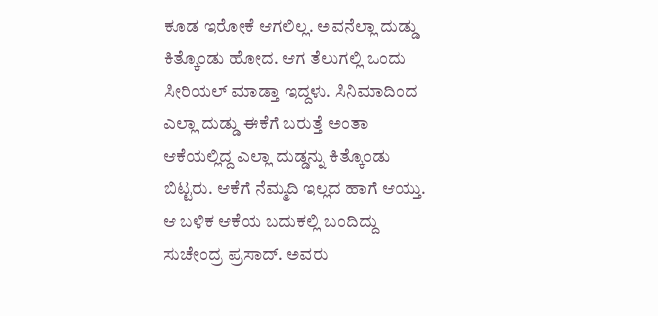ಕೂಡ ಇರೋಕೆ ಆಗಲಿಲ್ಲ. ಅವನೆಲ್ಲಾ ದುಡ್ಡು ಕಿತ್ಕೊಂಡು ಹೋದ. ಆಗ ತೆಲುಗಲ್ಲಿ ಒಂದು ಸೀರಿಯಲ್‌ ಮಾಡ್ತಾ ಇದ್ದಳು. ಸಿನಿಮಾದಿಂದ ಎಲ್ಲಾ ದುಡ್ಡು ಈಕೆಗೆ ಬರುತ್ತೆ ಅಂತಾ ಆಕೆಯಲ್ಲಿದ್ದ ಎಲ್ಲಾ ದುಡ್ಡನ್ನು ಕಿತ್ಕೊಂಡು ಬಿಟ್ಟರು. ಆಕೆಗೆ ನೆಮ್ಮದಿ ಇಲ್ಲದ ಹಾಗೆ ಆಯ್ತು. ಆ ಬಳಿಕ ಆಕೆಯ ಬದುಕಲ್ಲಿ ಬಂದಿದ್ದು ಸುಚೇಂದ್ರ ಪ್ರಸಾದ್‌. ಅವರು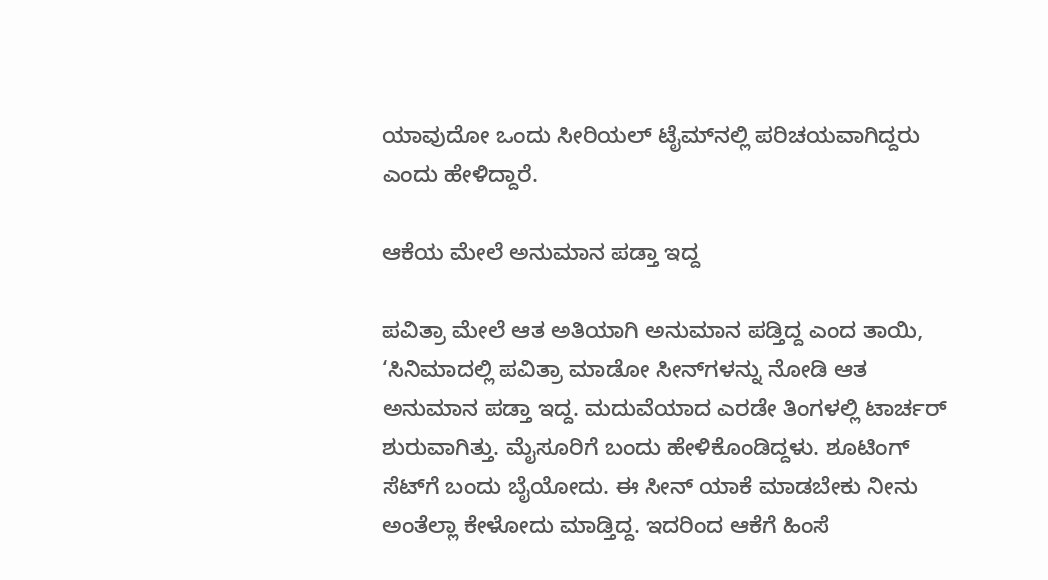ಯಾವುದೋ ಒಂದು ಸೀರಿಯಲ್‌ ಟೈಮ್‌ನಲ್ಲಿ ಪರಿಚಯವಾಗಿದ್ದರು ಎಂದು ಹೇಳಿದ್ದಾರೆ.

ಆಕೆಯ ಮೇಲೆ ಅನುಮಾನ ಪಡ್ತಾ ಇದ್ದ

ಪವಿತ್ರಾ ಮೇಲೆ ಆತ ಅತಿಯಾಗಿ ಅನುಮಾನ ಪಡ್ತಿದ್ದ ಎಂದ ತಾಯಿ, ‘ಸಿನಿಮಾದಲ್ಲಿ ಪವಿತ್ರಾ ಮಾಡೋ ಸೀನ್‌ಗಳನ್ನು ನೋಡಿ ಆತ ಅನುಮಾನ ಪಡ್ತಾ ಇದ್ದ. ಮದುವೆಯಾದ ಎರಡೇ ತಿಂಗಳಲ್ಲಿ ಟಾರ್ಚರ್‌ ಶುರುವಾಗಿತ್ತು. ಮೈಸೂರಿಗೆ ಬಂದು ಹೇಳಿಕೊಂಡಿದ್ದಳು. ಶೂಟಿಂಗ್‌ ಸೆಟ್‌ಗೆ ಬಂದು ಬೈಯೋದು. ಈ ಸೀನ್‌ ಯಾಕೆ ಮಾಡಬೇಕು ನೀನು ಅಂತೆಲ್ಲಾ ಕೇಳೋದು ಮಾಡ್ತಿದ್ದ. ಇದರಿಂದ ಆಕೆಗೆ ಹಿಂಸೆ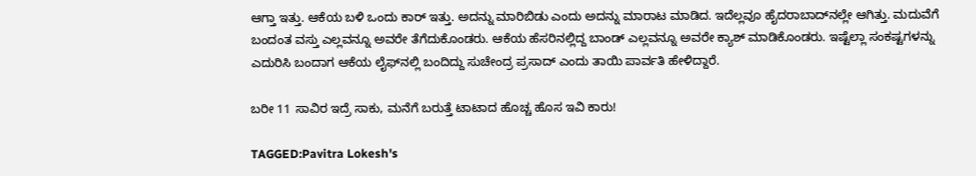ಆಗ್ತಾ ಇತ್ತು. ಆಕೆಯ ಬಳಿ ಒಂದು ಕಾರ್‌ ಇತ್ತು. ಅದನ್ನು ಮಾರಿಬಿಡು ಎಂದು ಅದನ್ನು ಮಾರಾಟ ಮಾಡಿದ. ಇದೆಲ್ಲವೂ ಹೈದರಾಬಾದ್‌ನಲ್ಲೇ ಆಗಿತ್ತು. ಮದುವೆಗೆ ಬಂದಂತ ವಸ್ತು ಎಲ್ಲವನ್ನೂ ಅವರೇ ತೆಗೆದುಕೊಂಡರು. ಆಕೆಯ ಹೆಸರಿನಲ್ಲಿದ್ದ ಬಾಂಡ್‌ ಎಲ್ಲವನ್ನೂ ಅವರೇ ಕ್ಯಾಶ್‌ ಮಾಡಿಕೊಂಡರು. ಇಷ್ಟೆಲ್ಲಾ ಸಂಕಷ್ಟಗಳನ್ನು ಎದುರಿಸಿ ಬಂದಾಗ ಆಕೆಯ ಲೈಫ್‌ನಲ್ಲಿ ಬಂದಿದ್ದು ಸುಚೇಂದ್ರ ಪ್ರಸಾದ್‌ ಎಂದು ತಾಯಿ ಪಾರ್ವತಿ ಹೇಳಿದ್ದಾರೆ.

ಬರೀ 11 ಸಾವಿರ ಇದ್ರೆ ಸಾಕು, ಮನೆಗೆ ಬರುತ್ತೆ ಟಾಟಾದ ಹೊಚ್ಚ ಹೊಸ ಇವಿ ಕಾರು!

TAGGED:Pavitra Lokesh's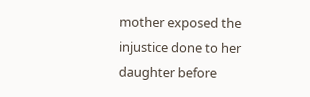mother exposed the injustice done to her daughter before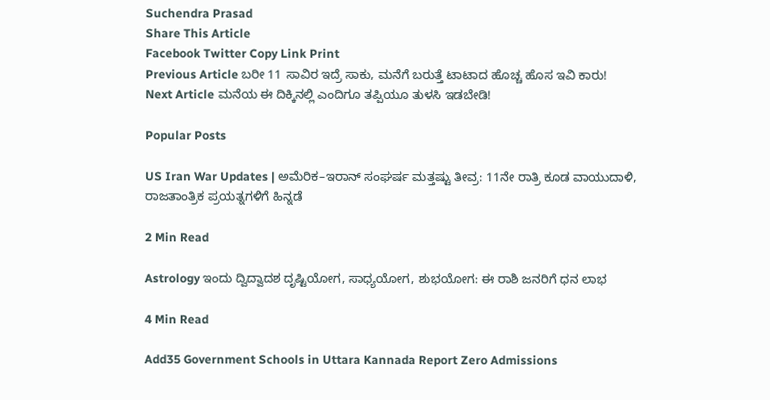Suchendra Prasad
Share This Article
Facebook Twitter Copy Link Print
Previous Article ಬರೀ 11 ಸಾವಿರ ಇದ್ರೆ ಸಾಕು, ಮನೆಗೆ ಬರುತ್ತೆ ಟಾಟಾದ ಹೊಚ್ಚ ಹೊಸ ಇವಿ ಕಾರು!
Next Article ಮನೆಯ ಈ ದಿಕ್ಕಿನಲ್ಲಿ ಎಂದಿಗೂ ತಪ್ಪಿಯೂ ತುಳಸಿ ಇಡಬೇಡಿ!

Popular Posts

US Iran War Updates | ಅಮೆರಿಕ–ಇರಾನ್ ಸಂಘರ್ಷ ಮತ್ತಷ್ಟು ತೀವ್ರ: 11ನೇ ರಾತ್ರಿ ಕೂಡ ವಾಯುದಾಳಿ, ರಾಜತಾಂತ್ರಿಕ ಪ್ರಯತ್ನಗಳಿಗೆ ಹಿನ್ನಡೆ

2 Min Read

Astrology ಇಂದು ದ್ವಿದ್ವಾದಶ ದೃಷ್ಟಿಯೋಗ, ಸಾಧ್ಯಯೋಗ, ಶುಭಯೋಗ: ಈ ರಾಶಿ ಜನರಿಗೆ ಧನ ಲಾಭ

4 Min Read

Add35 Government Schools in Uttara Kannada Report Zero Admissions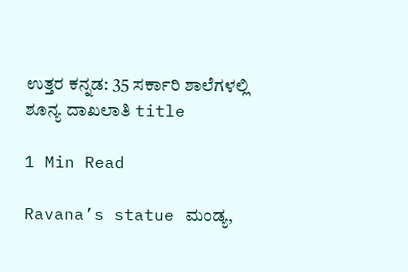ಉತ್ತರ ಕನ್ನಡ: 35 ಸರ್ಕಾರಿ ಶಾಲೆಗಳಲ್ಲಿ ಶೂನ್ಯ ದಾಖಲಾತಿ title

1 Min Read

Ravana’s statue ಮಂಡ್ಯ,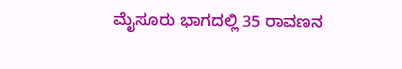ಮೈಸೂರು ಭಾಗದಲ್ಲಿ 35 ರಾವಣನ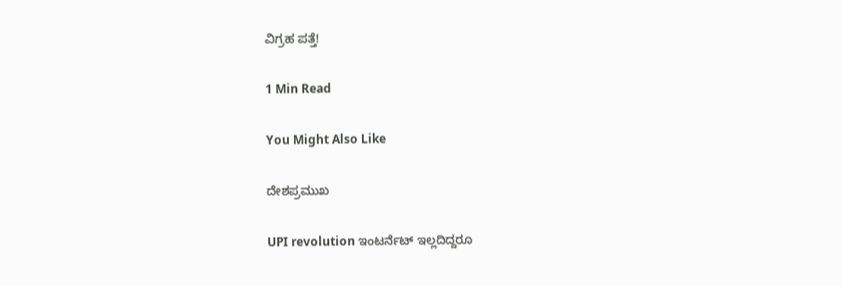ವಿಗ್ರಹ ಪತ್ತೆ!

1 Min Read

You Might Also Like

ದೇಶಪ್ರಮುಖ

UPI revolution ಇಂಟರ್ನೆಟ್ ಇಲ್ಲದಿದ್ದರೂ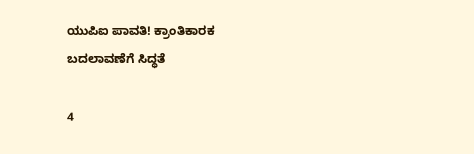ಯುಪಿಐ ಪಾವತಿ! ಕ್ರಾಂತಿಕಾರಕ ಬದಲಾವಣೆಗೆ ಸಿದ್ಧತೆ

4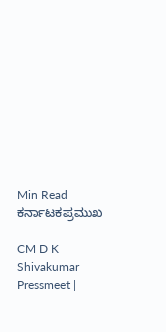Min Read
ಕರ್ನಾಟಕಪ್ರಮುಖ

CM D K Shivakumar Pressmeet |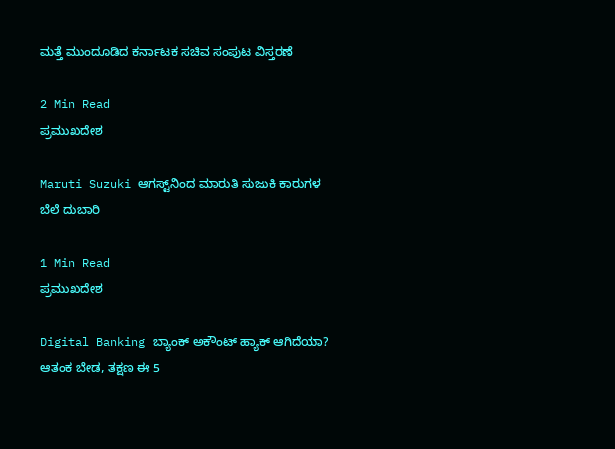ಮತ್ತೆ ಮುಂದೂಡಿದ ಕರ್ನಾಟಕ ಸಚಿವ ಸಂಪುಟ ವಿಸ್ತರಣೆ

2 Min Read
ಪ್ರಮುಖದೇಶ

Maruti Suzuki ಆಗಸ್ಟ್‌ನಿಂದ ಮಾರುತಿ ಸುಜುಕಿ ಕಾರುಗಳ ಬೆಲೆ ದುಬಾರಿ

1 Min Read
ಪ್ರಮುಖದೇಶ

Digital Banking ಬ್ಯಾಂಕ್ ಅಕೌಂಟ್ ಹ್ಯಾಕ್ ಆಗಿದೆಯಾ? ಆತಂಕ ಬೇಡ, ತಕ್ಷಣ ಈ 5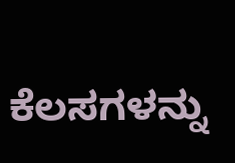ಕೆಲಸಗಳನ್ನು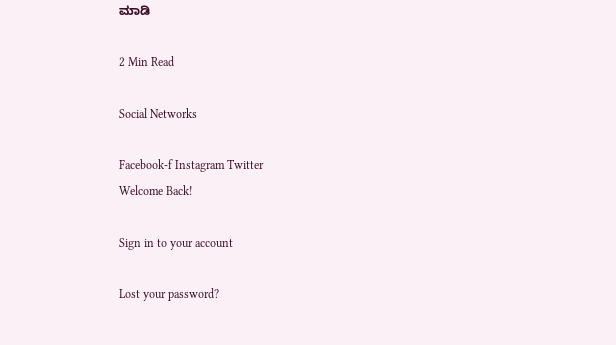ಮಾಡಿ

2 Min Read

Social Networks

Facebook-f Instagram Twitter
Welcome Back!

Sign in to your account

Lost your password?